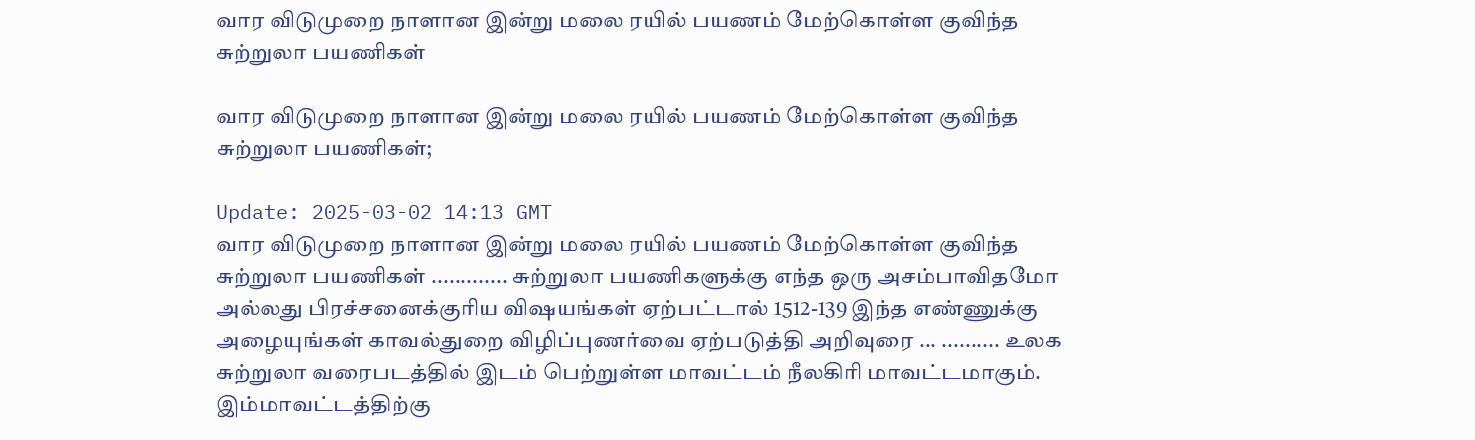வார விடுமுறை நாளான இன்று மலை ரயில் பயணம் மேற்கொள்ள குவிந்த சுற்றுலா பயணிகள்

வார விடுமுறை நாளான இன்று மலை ரயில் பயணம் மேற்கொள்ள குவிந்த சுற்றுலா பயணிகள்;

Update: 2025-03-02 14:13 GMT
வார விடுமுறை நாளான இன்று மலை ரயில் பயணம் மேற்கொள்ள குவிந்த சுற்றுலா பயணிகள் ............. சுற்றுலா பயணிகளுக்கு எந்த ஒரு அசம்பாவிதமோ அல்லது பிரச்சனைக்குரிய விஷயங்கள் ஏற்பட்டால் 1512-139 இந்த எண்ணுக்கு அழையுங்கள் காவல்துறை விழிப்புணர்வை ஏற்படுத்தி அறிவுரை ... .......... உலக சுற்றுலா வரைபடத்தில் இடம் பெற்றுள்ள மாவட்டம் நீலகிரி மாவட்டமாகும். இம்மாவட்டத்திற்கு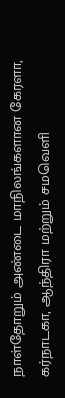நாள்தோறும் அண்டை மாநிலங்களான கேரளா, கர்நாடகா, ஆந்திரா மற்றும் சமவெளி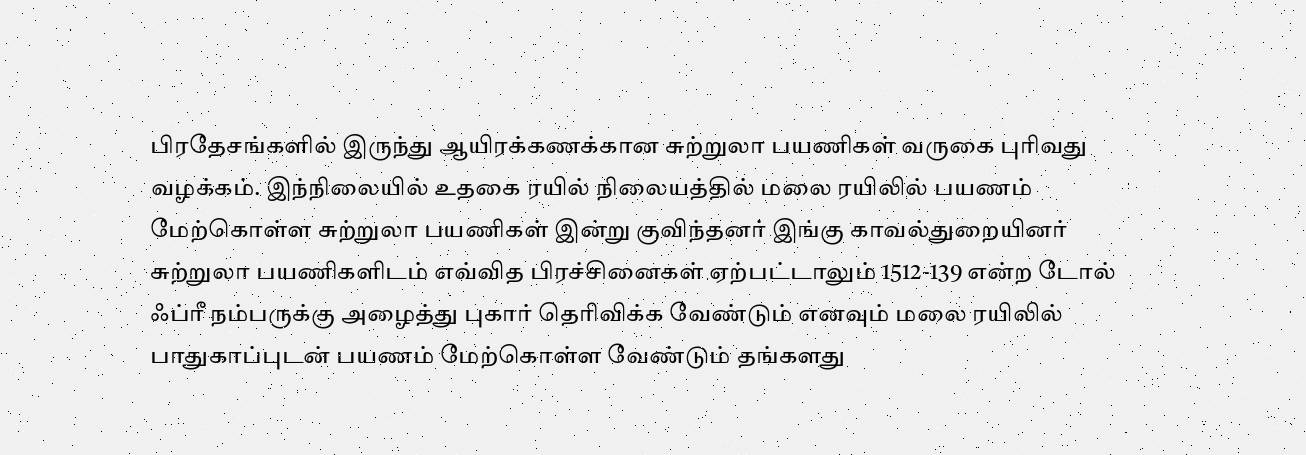பிரதேசங்களில் இருந்து ஆயிரக்கணக்கான சுற்றுலா பயணிகள் வருகை புரிவது வழக்கம். இந்நிலையில் உதகை ரயில் நிலையத்தில் மலை ரயிலில் பயணம் மேற்கொள்ள சுற்றுலா பயணிகள் இன்று குவிந்தனர் இங்கு காவல்துறையினர் சுற்றுலா பயணிகளிடம் எவ்வித பிரச்சினைகள் ஏற்பட்டாலும் 1512-139 என்ற டோல் ஃப்ரீ நம்பருக்கு அழைத்து புகார் தெரிவிக்க வேண்டும் எனவும் மலை ரயிலில் பாதுகாப்புடன் பயணம் மேற்கொள்ள வேண்டும் தங்களது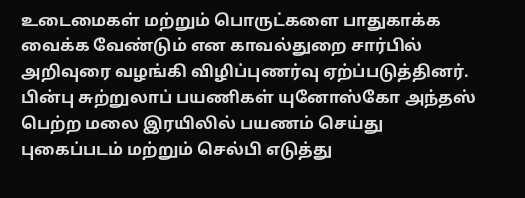உடைமைகள் மற்றும் பொருட்களை பாதுகாக்க வைக்க வேண்டும் என காவல்துறை சார்பில் அறிவுரை வழங்கி விழிப்புணர்வு ஏற்ப்படுத்தினர். பின்பு சுற்றுலாப் பயணிகள் யுனோஸ்கோ அந்தஸ் பெற்ற மலை இரயிலில் பயணம் செய்து புகைப்படம் மற்றும் செல்பி எடுத்து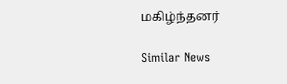மகிழ்ந்தனர்

Similar News